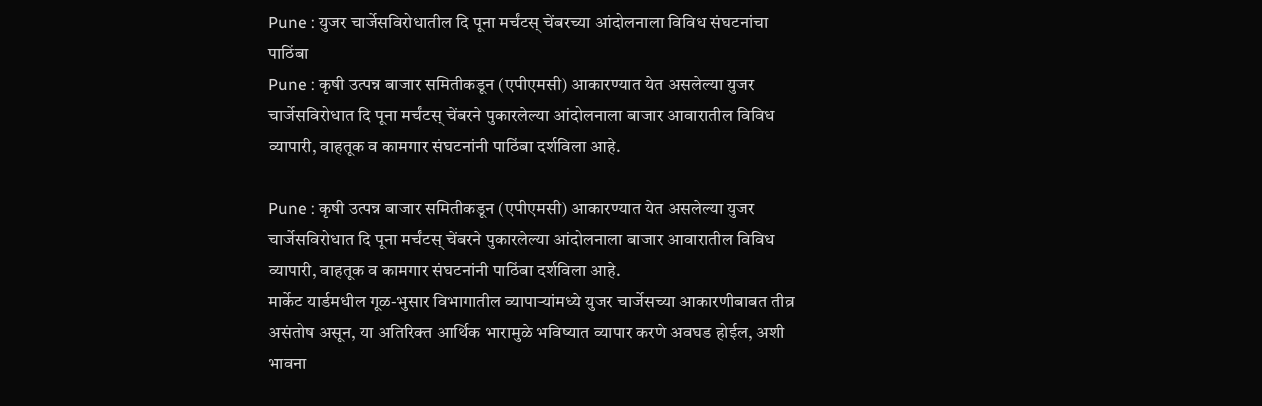Pune : युजर चार्जेसविरोधातील दि पूना मर्चंटस् चेंबरच्या आंदोलनाला विविध संघटनांचा पाठिंबा
Pune : कृषी उत्पन्न बाजार समितीकडून (एपीएमसी) आकारण्यात येत असलेल्या युजर चार्जेसविरोधात दि पूना मर्चंटस् चेंबरने पुकारलेल्या आंदोलनाला बाजार आवारातील विविध व्यापारी, वाहतूक व कामगार संघटनांनी पाठिंबा दर्शविला आहे.

Pune : कृषी उत्पन्न बाजार समितीकडून (एपीएमसी) आकारण्यात येत असलेल्या युजर चार्जेसविरोधात दि पूना मर्चंटस् चेंबरने पुकारलेल्या आंदोलनाला बाजार आवारातील विविध व्यापारी, वाहतूक व कामगार संघटनांनी पाठिंबा दर्शविला आहे.
मार्केट यार्डमधील गूळ-भुसार विभागातील व्यापाऱ्यांमध्ये युजर चार्जेसच्या आकारणीबाबत तीव्र असंतोष असून, या अतिरिक्त आर्थिक भारामुळे भविष्यात व्यापार करणे अवघड होईल, अशी भावना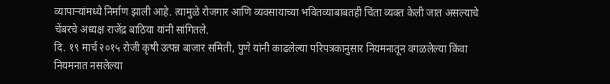व्यापाऱ्यांमध्ये निर्माण झाली आहे. त्यामुळे रोजगार आणि व्यवसायाच्या भवितव्याबाबतही चिंता व्यक्त केली जात असल्याचे चेंबरचे अध्यक्ष राजेंद्र बाठिया यांनी सांगितले.
दि. १९ मार्च २०१५ रोजी कृषी उत्पन्न बाजार समिती, पुणे यांनी काढलेल्या परिपत्रकानुसार नियमनातून वगळलेल्या किंवा नियमनात नसलेल्या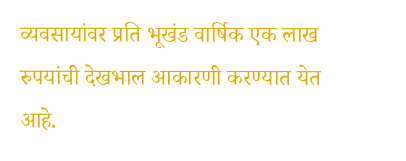व्यवसायांवर प्रति भूखंड वार्षिक एक लाख रुपयांची देखभाल आकारणी करण्यात येत आहे.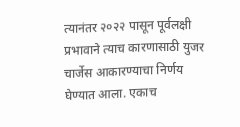त्यानंतर २०२२ पासून पूर्वलक्षी प्रभावाने त्याच कारणासाठी युजर चार्जेस आकारण्याचा निर्णय घेण्यात आला. एकाच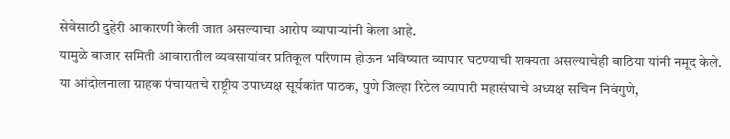सेवेसाठी दुहेरी आकारणी केली जात असल्याचा आरोप व्यापाऱ्यांनी केला आहे.
यामुळे बाजार समिती आवारातील व्यवसायांवर प्रतिकूल परिणाम होऊन भविष्यात व्यापार घटण्याची शक्यता असल्याचेही बाठिया यांनी नमूद केले.
या आंदोलनाला ग्राहक पंचायतचे राष्ट्रीय उपाध्यक्ष सूर्यकांत पाठक, पुणे जिल्हा रिटेल व्यापारी महासंघाचे अध्यक्ष सचिन निवंगुणे,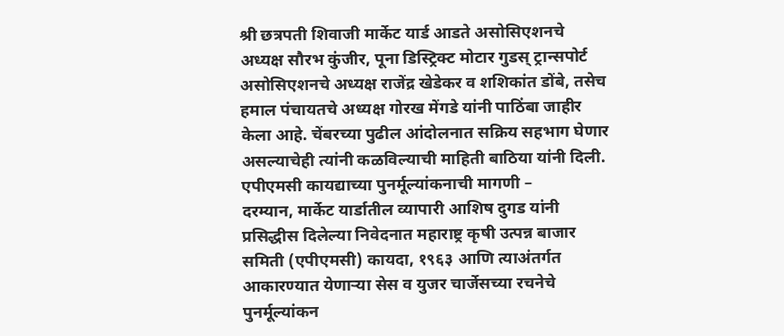श्री छत्रपती शिवाजी मार्केट यार्ड आडते असोसिएशनचे अध्यक्ष सौरभ कुंजीर, पूना डिस्ट्रिक्ट मोटार गुडस् ट्रान्सपोर्ट असोसिएशनचे अध्यक्ष राजेंद्र खेडेकर व शशिकांत डोंबे, तसेच हमाल पंचायतचे अध्यक्ष गोरख मेंगडे यांनी पाठिंबा जाहीर केला आहे. चेंबरच्या पुढील आंदोलनात सक्रिय सहभाग घेणार असल्याचेही त्यांनी कळविल्याची माहिती बाठिया यांनी दिली.
एपीएमसी कायद्याच्या पुनर्मूल्यांकनाची मागणी –
दरम्यान, मार्केट यार्डातील व्यापारी आशिष दुगड यांनी प्रसिद्धीस दिलेल्या निवेदनात महाराष्ट्र कृषी उत्पन्न बाजार समिती (एपीएमसी) कायदा, १९६३ आणि त्याअंतर्गत आकारण्यात येणाऱ्या सेस व युजर चार्जेसच्या रचनेचे पुनर्मूल्यांकन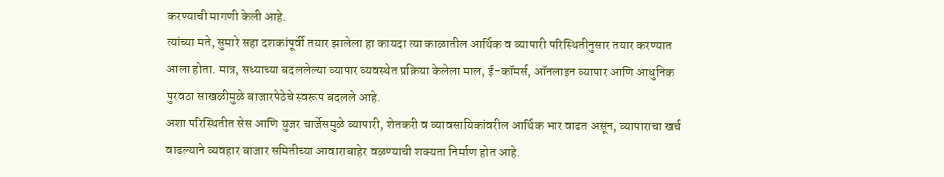करण्याची मागणी केली आहे.
त्यांच्या मते, सुमारे सहा दशकांपूर्वी तयार झालेला हा कायदा त्या काळातील आर्थिक व व्यापारी परिस्थितीनुसार तयार करण्यात आला होता. मात्र, सध्याच्या बदललेल्या व्यापार व्यवस्थेत प्रक्रिया केलेला माल, ई-कॉमर्स, ऑनलाइन व्यापार आणि आधुनिक पुरवठा साखळीमुळे बाजारपेठेचे स्वरूप बदलले आहे.
अशा परिस्थितीत सेस आणि युजर चार्जेसमुळे व्यापारी, शेतकरी व व्यावसायिकांवरील आर्थिक भार वाढत असून, व्यापाराचा खर्च वाढल्याने व्यवहार बाजार समितीच्या आवाराबाहेर वळण्याची शक्यता निर्माण होत आहे.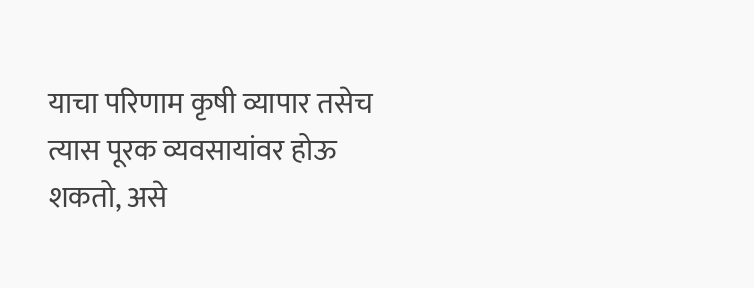याचा परिणाम कृषी व्यापार तसेच त्यास पूरक व्यवसायांवर होऊ शकतो, असे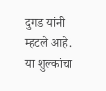दुगड यांनी म्हटले आहे.
या शुल्कांचा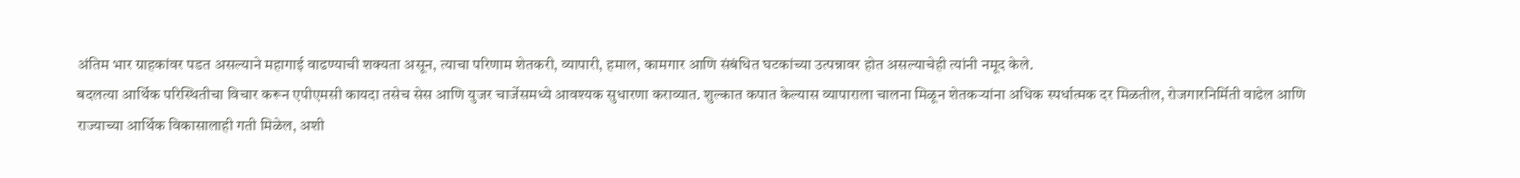अंतिम भार ग्राहकांवर पडत असल्याने महागाई वाढण्याची शक्यता असून, त्याचा परिणाम शेतकरी, व्यापारी, हमाल, कामगार आणि संबंधित घटकांच्या उत्पन्नावर होत असल्याचेही त्यांनी नमूद केले.
बदलत्या आर्थिक परिस्थितीचा विचार करून एपीएमसी कायदा तसेच सेस आणि युजर चार्जेसमध्ये आवश्यक सुधारणा कराव्यात. शुल्कात कपात केल्यास व्यापाराला चालना मिळून शेतकऱ्यांना अधिक स्पर्धात्मक दर मिळतील, रोजगारनिर्मिती वाढेल आणि राज्याच्या आर्थिक विकासालाही गती मिळेल, अशी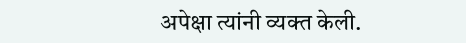अपेक्षा त्यांनी व्यक्त केली.